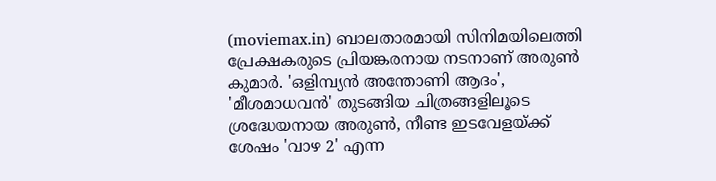(moviemax.in) ബാലതാരമായി സിനിമയിലെത്തി പ്രേക്ഷകരുടെ പ്രിയങ്കരനായ നടനാണ് അരുൺ കുമാർ. 'ഒളിമ്പ്യൻ അന്തോണി ആദം', 'മീശമാധവൻ' തുടങ്ങിയ ചിത്രങ്ങളിലൂടെ ശ്രദ്ധേയനായ അരുൺ, നീണ്ട ഇടവേളയ്ക്ക് ശേഷം 'വാഴ 2' എന്ന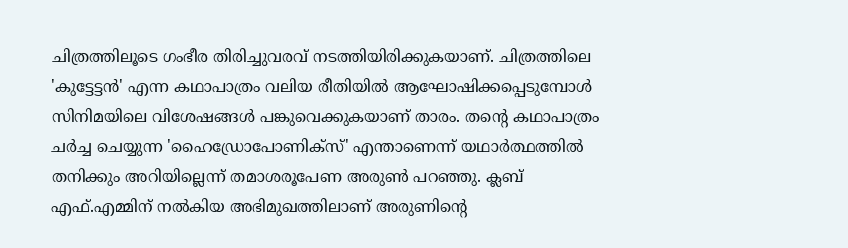ചിത്രത്തിലൂടെ ഗംഭീര തിരിച്ചുവരവ് നടത്തിയിരിക്കുകയാണ്. ചിത്രത്തിലെ 'കുട്ടേട്ടൻ' എന്ന കഥാപാത്രം വലിയ രീതിയിൽ ആഘോഷിക്കപ്പെടുമ്പോൾ സിനിമയിലെ വിശേഷങ്ങൾ പങ്കുവെക്കുകയാണ് താരം. തന്റെ കഥാപാത്രം ചർച്ച ചെയ്യുന്ന 'ഹൈഡ്രോപോണിക്സ്' എന്താണെന്ന് യഥാർത്ഥത്തിൽ തനിക്കും അറിയില്ലെന്ന് തമാശരൂപേണ അരുൺ പറഞ്ഞു. ക്ലബ് എഫ്.എമ്മിന് നൽകിയ അഭിമുഖത്തിലാണ് അരുണിന്റെ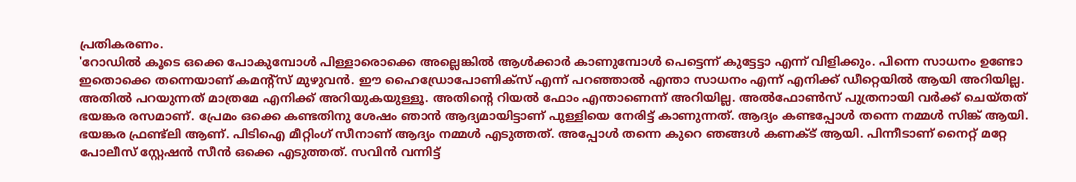പ്രതികരണം.
'റോഡിൽ കൂടെ ഒക്കെ പോകുമ്പോൾ പിള്ളാരൊക്കെ അല്ലെങ്കിൽ ആൾക്കാർ കാണുമ്പോൾ പെട്ടെന്ന് കുട്ടേട്ടാ എന്ന് വിളിക്കും. പിന്നെ സാധനം ഉണ്ടോ ഇതൊക്കെ തന്നെയാണ് കമന്റ്സ് മുഴുവൻ. ഈ ഹൈഡ്രോപോണിക്സ് എന്ന് പറഞ്ഞാൽ എന്താ സാധനം എന്ന് എനിക്ക് ഡീറ്റെയിൽ ആയി അറിയില്ല. അതിൽ പറയുന്നത് മാത്രമേ എനിക്ക് അറിയുകയുള്ളൂ. അതിന്റെ റിയൽ ഫോം എന്താണെന്ന് അറിയില്ല. അൽഫോൺസ് പുത്രനായി വർക്ക് ചെയ്തത് ഭയങ്കര രസമാണ്. പ്രേമം ഒക്കെ കണ്ടതിനു ശേഷം ഞാൻ ആദ്യമായിട്ടാണ് പുള്ളിയെ നേരിട്ട് കാണുന്നത്. ആദ്യം കണ്ടപ്പോൾ തന്നെ നമ്മൾ സിങ്ക് ആയി.
ഭയങ്കര ഫ്രണ്ട്ലി ആണ്. പിടിഐ മീറ്റിംഗ് സീനാണ് ആദ്യം നമ്മൾ എടുത്തത്. അപ്പോൾ തന്നെ കുറെ ഞങ്ങൾ കണക്ട് ആയി. പിന്നീടാണ് നൈറ്റ് മറ്റേ പോലീസ് സ്റ്റേഷൻ സീൻ ഒക്കെ എടുത്തത്. സവിൻ വന്നിട്ട്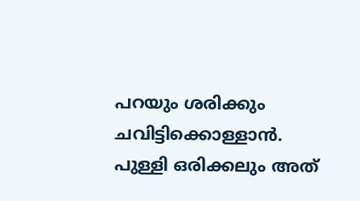പറയും ശരിക്കും ചവിട്ടിക്കൊള്ളാൻ. പുള്ളി ഒരിക്കലും അത്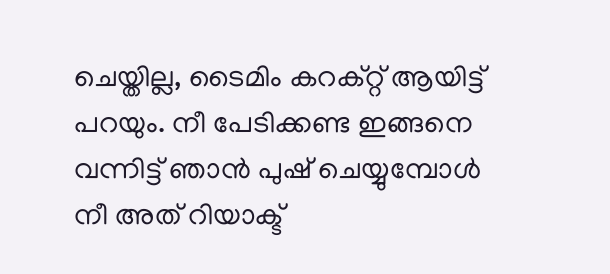ചെയ്തില്ല, ടൈമിം കറക്റ്റ് ആയിട്ട് പറയും. നീ പേടിക്കണ്ട ഇങ്ങനെ വന്നിട്ട് ഞാൻ പുഷ് ചെയ്യുമ്പോൾ നീ അത് റിയാക്ട്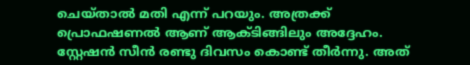ചെയ്താൽ മതി എന്ന് പറയും. അത്രക്ക് പ്രൊഫഷണൽ ആണ് ആക്ടിങ്ങിലും അദ്ദേഹം. സ്റ്റേഷൻ സീൻ രണ്ടു ദിവസം കൊണ്ട് തീർന്നു. അത്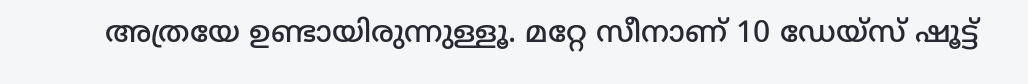അത്രയേ ഉണ്ടായിരുന്നുള്ളൂ. മറ്റേ സീനാണ് 10 ഡേയ്സ് ഷൂട്ട്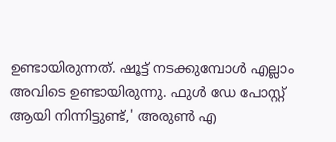ഉണ്ടായിരുന്നത്. ഷൂട്ട് നടക്കുമ്പോൾ എല്ലാം അവിടെ ഉണ്ടായിരുന്നു. ഫുൾ ഡേ പോസ്റ്റ് ആയി നിന്നിട്ടുണ്ട്,' അരുൺ എ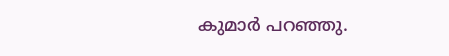കുമാർ പറഞ്ഞു.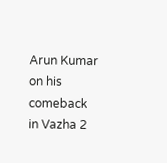Arun Kumar on his comeback in Vazha 2